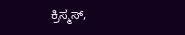ಕ್ರಿಸ್ಮಸ್,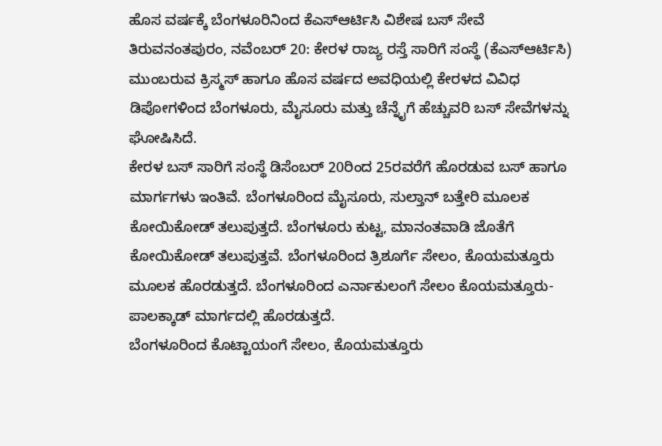ಹೊಸ ವರ್ಷಕ್ಕೆ ಬೆಂಗಳೂರಿನಿಂದ ಕೆಎಸ್ಆರ್ಟಿಸಿ ವಿಶೇಷ ಬಸ್ ಸೇವೆ
ತಿರುವನಂತಪುರಂ, ನವೆಂಬರ್ 20: ಕೇರಳ ರಾಜ್ಯ ರಸ್ತೆ ಸಾರಿಗೆ ಸಂಸ್ಥೆ (ಕೆಎಸ್ಆರ್ಟಿಸಿ) ಮುಂಬರುವ ಕ್ರಿಸ್ಮಸ್ ಹಾಗೂ ಹೊಸ ವರ್ಷದ ಅವಧಿಯಲ್ಲಿ ಕೇರಳದ ವಿವಿಧ ಡಿಪೋಗಳಿಂದ ಬೆಂಗಳೂರು, ಮೈಸೂರು ಮತ್ತು ಚೆನ್ನೈಗೆ ಹೆಚ್ಚುವರಿ ಬಸ್ ಸೇವೆಗಳನ್ನು ಘೋಷಿಸಿದೆ.
ಕೇರಳ ಬಸ್ ಸಾರಿಗೆ ಸಂಸ್ಥೆ ಡಿಸೆಂಬರ್ 20ರಿಂದ 25ರವರೆಗೆ ಹೊರಡುವ ಬಸ್ ಹಾಗೂ ಮಾರ್ಗಗಳು ಇಂತಿವೆ. ಬೆಂಗಳೂರಿಂದ ಮೈಸೂರು, ಸುಲ್ತಾನ್ ಬತ್ತೇರಿ ಮೂಲಕ ಕೋಯಿಕೋಡ್ ತಲುಪುತ್ತದೆ. ಬೆಂಗಳೂರು ಕುಟ್ಟ, ಮಾನಂತವಾಡಿ ಜೊತೆಗೆ ಕೋಯಿಕೋಡ್ ತಲುಪುತ್ತವೆ. ಬೆಂಗಳೂರಿಂದ ತ್ರಿಶೂರ್ಗೆ ಸೇಲಂ, ಕೊಯಮತ್ತೂರು ಮೂಲಕ ಹೊರಡುತ್ತದೆ. ಬೆಂಗಳೂರಿಂದ ಎರ್ನಾಕುಲಂಗೆ ಸೇಲಂ ಕೊಯಮತ್ತೂರು-ಪಾಲಕ್ಕಾಡ್ ಮಾರ್ಗದಲ್ಲಿ ಹೊರಡುತ್ತದೆ.
ಬೆಂಗಳೂರಿಂದ ಕೊಟ್ಟಾಯಂಗೆ ಸೇಲಂ, ಕೊಯಮತ್ತೂರು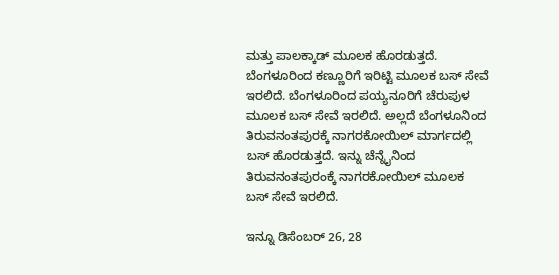ಮತ್ತು ಪಾಲಕ್ಕಾಡ್ ಮೂಲಕ ಹೊರಡುತ್ತದೆ. ಬೆಂಗಳೂರಿಂದ ಕಣ್ಣೂರಿಗೆ ಇರಿಟ್ಟಿ ಮೂಲಕ ಬಸ್ ಸೇವೆ ಇರಲಿದೆ. ಬೆಂಗಳೂರಿಂದ ಪಯ್ಯನೂರಿಗೆ ಚೆರುಪುಳ ಮೂಲಕ ಬಸ್ ಸೇವೆ ಇರಲಿದೆ. ಅಲ್ಲದೆ ಬೆಂಗಳೂನಿಂದ ತಿರುವನಂತಪುರಕ್ಕೆ ನಾಗರಕೋಯಿಲ್ ಮಾರ್ಗದಲ್ಲಿ ಬಸ್ ಹೊರಡುತ್ತದೆ. ಇನ್ನು ಚೆನ್ನೈನಿಂದ ತಿರುವನಂತಪುರಂಕ್ಕೆ ನಾಗರಕೋಯಿಲ್ ಮೂಲಕ ಬಸ್ ಸೇವೆ ಇರಲಿದೆ.

ಇನ್ನೂ ಡಿಸೆಂಬರ್ 26, 28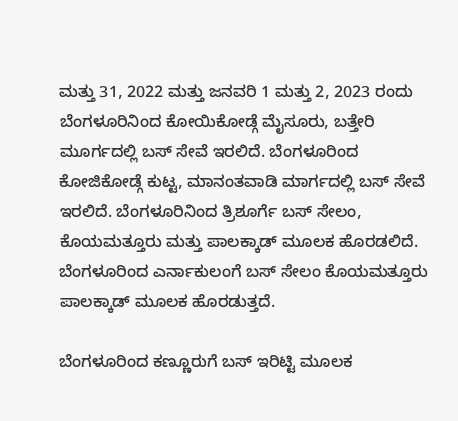ಮತ್ತು 31, 2022 ಮತ್ತು ಜನವರಿ 1 ಮತ್ತು 2, 2023 ರಂದು ಬೆಂಗಳೂರಿನಿಂದ ಕೋಯಿಕೋಡ್ಗೆ ಮೈಸೂರು, ಬತ್ತೇರಿ ಮೂರ್ಗದಲ್ಲಿ ಬಸ್ ಸೇವೆ ಇರಲಿದೆ. ಬೆಂಗಳೂರಿಂದ ಕೋಜಿಕೋಡ್ಗೆ ಕುಟ್ಟ, ಮಾನಂತವಾಡಿ ಮಾರ್ಗದಲ್ಲಿ ಬಸ್ ಸೇವೆ ಇರಲಿದೆ. ಬೆಂಗಳೂರಿನಿಂದ ತ್ರಿಶೂರ್ಗೆ ಬಸ್ ಸೇಲಂ, ಕೊಯಮತ್ತೂರು ಮತ್ತು ಪಾಲಕ್ಕಾಡ್ ಮೂಲಕ ಹೊರಡಲಿದೆ. ಬೆಂಗಳೂರಿಂದ ಎರ್ನಾಕುಲಂಗೆ ಬಸ್ ಸೇಲಂ ಕೊಯಮತ್ತೂರು ಪಾಲಕ್ಕಾಡ್ ಮೂಲಕ ಹೊರಡುತ್ತದೆ.

ಬೆಂಗಳೂರಿಂದ ಕಣ್ಣೂರುಗೆ ಬಸ್ ಇರಿಟ್ಟಿ ಮೂಲಕ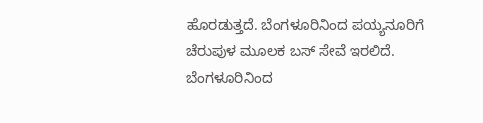ಹೊರಡುತ್ತದೆ. ಬೆಂಗಳೂರಿನಿಂದ ಪಯ್ಯನೂರಿಗೆ ಚೆರುಪುಳ ಮೂಲಕ ಬಸ್ ಸೇವೆ ಇರಲಿದೆ. ಬೆಂಗಳೂರಿನಿಂದ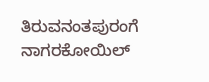ತಿರುವನಂತಪುರಂಗೆ ನಾಗರಕೋಯಿಲ್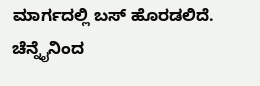ಮಾರ್ಗದಲ್ಲಿ ಬಸ್ ಹೊರಡಲಿದೆ. ಚೆನ್ನೈನಿಂದ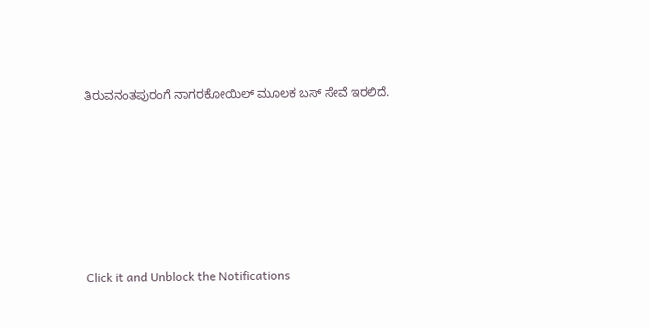ತಿರುವನಂತಪುರಂಗೆ ನಾಗರಕೋಯಿಲ್ ಮೂಲಕ ಬಸ್ ಸೇವೆ ಇರಲಿದೆ.












Click it and Unblock the Notifications